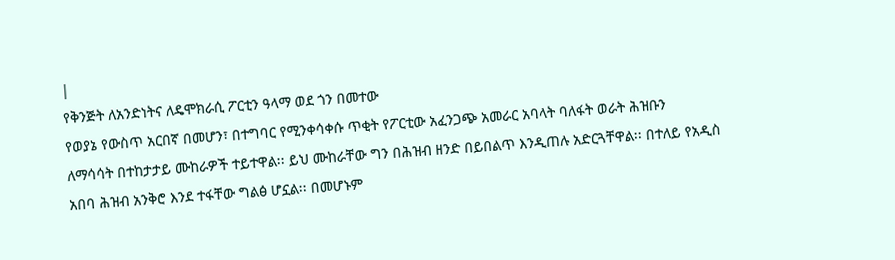|
የቅንጅት ለአንድነትና ለዴሞክራሲ ፖርቲን ዓላማ ወደ ጎን በመተው
የወያኔ የውስጥ አርበኛ በመሆን፣ በተግባር የሚንቀሳቀሱ ጥቂት የፖርቲው አፈንጋጭ አመራር አባላት ባለፋት ወራት ሕዝቡን
ለማሳሳት በተከታታይ ሙከራዎች ተይተዋል፡፡ ይህ ሙከራቸው ግን በሕዝብ ዘንድ በይበልጥ እንዲጠሉ አድርጓቸዋል፡፡ በተለይ የአዲስ
አበባ ሕዝብ አንቅሮ እንደ ተፋቸው ግልፅ ሆኗል፡፡ በመሆኑም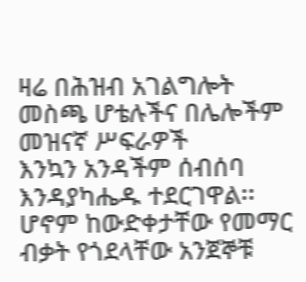ዛሬ በሕዝብ አገልግሎት መስጫ ሆቴሉችና በሌሎችም መዝናኛ ሥፍራዎች
እንኳን አንዳችም ሰብሰባ እንዳያካሔዱ ተደርገዋል፡፡
ሆኖም ከውድቀታቸው የመማር ብቃት የጎደላቸው አንጀኞቹ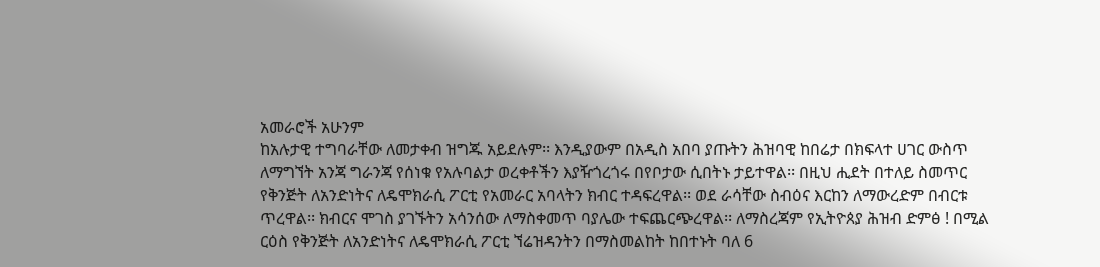አመራሮች አሁንም
ከአሉታዊ ተግባራቸው ለመታቀብ ዝግጁ አይደሉም፡፡ እንዲያውም በአዲስ አበባ ያጡትን ሕዝባዊ ከበሬታ በክፍላተ ሀገር ውስጥ
ለማግኘት አንጃ ግራንጃ የሰነቁ የአሉባልታ ወረቀቶችን እያዥጎረጎሩ በየቦታው ሲበትኑ ታይተዋል፡፡ በዚህ ሒደት በተለይ ስመጥር
የቅንጅት ለአንድነትና ለዴሞክራሲ ፖርቲ የአመራር አባላትን ክብር ተዳፍረዋል፡፡ ወደ ራሳቸው ስብዕና እርከን ለማውረድም በብርቱ
ጥረዋል፡፡ ክብርና ሞገስ ያገኙትን አሳንሰው ለማስቀመጥ ባያሌው ተፍጨርጭረዋል፡፡ ለማስረጃም የኢትዮጰያ ሕዝብ ድምፅ ! በሚል
ርዕስ የቅንጅት ለአንድነትና ለዴሞክራሲ ፖርቲ ኘሬዝዳንትን በማስመልከት ከበተኑት ባለ 6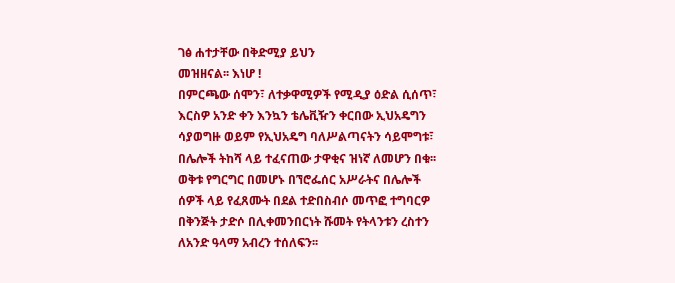ገፅ ሐተታቸው በቅድሚያ ይህን
መዝዘናል፡፡ እነሆ !
በምርጫው ሰሞን፣ ለተቃዋሚዎች የሚዲያ ዕድል ሲሰጥ፣
እርስዎ አንድ ቀን እንኳን ቴሌቪዥን ቀርበው ኢህአዴግን
ሳያወግዙ ወይም የኢህአዴግ ባለሥልጣናትን ሳይሞግቱ፣
በሌሎች ትከሻ ላይ ተፈናጠው ታዋቂና ዝነኛ ለመሆን በቁ፡፡
ወቅቱ የግርግር በመሆኑ በኘሮፌሰር አሥራትና በሌሎች
ሰዎች ላይ የፈጸሙት በደል ተድበስብሶ መጥፎ ተግባርዎ
በቅንጅት ታድሶ በሊቀመንበርነት ሹመት የትላንቱን ረስተን
ለአንድ ዓላማ አብረን ተሰለፍን፡፡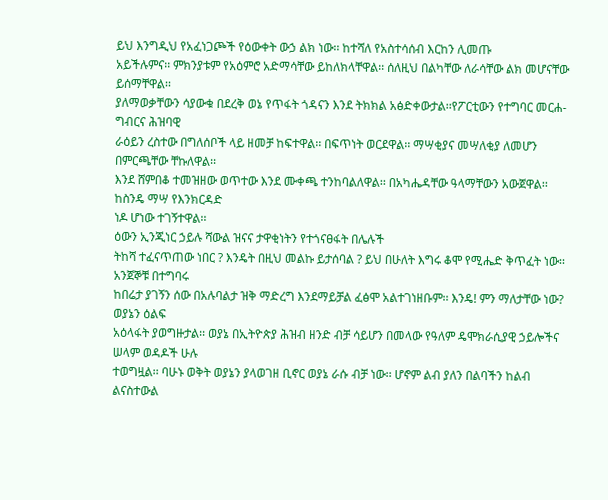ይህ እንግዲህ የአፈነጋጮች የዕውቀት ውኃ ልክ ነው፡፡ ከተሻለ የአስተሳሰብ እርከን ሊመጡ
አይችሉምና፡፡ ምክንያቱም የአዕምሮ አድማሳቸው ይከለክላቸዋል፡፡ ሰለዚህ በልካቸው ለራሳቸው ልክ መሆናቸው ይሰማቸዋል፡፡
ያለማወቃቸውን ሳያውቁ በደረቅ ወኔ የጥፋት ጎዳናን እንደ ትክክል አፅድቀውታል፡፡የፖርቲውን የተግባር መርሐ-ግብርና ሕዝባዊ
ራዕይን ረስተው በግለሰቦች ላይ ዘመቻ ከፍተዋል፡፡ በፍጥነት ወርደዋል፡፡ ማሣቂያና መሣለቂያ ለመሆን በምርጫቸው ቸኩለዋል፡፡
እንደ ሸምበቆ ተመዝዘው ወጥተው እንደ ሙቀጫ ተንከባልለዋል፡፡ በአካሔዳቸው ዓላማቸውን አውጀዋል፡፡ ከስንዴ ማሣ የእንክርዳድ
ነዶ ሆነው ተገኝተዋል፡፡
ዕውን ኢንጂነር ኃይሉ ሻውል ዝናና ታዋቂነትን የተጎናፀፋት በሌሉች
ትከሻ ተፈናጥጠው ነበር ? እንዴት በዚህ መልኩ ይታሰባል ? ይህ በሁለት እግሩ ቆሞ የሚሔድ ቅጥፈት ነው፡፡ አንጀኞቹ በተግባሩ
ከበሬታ ያገኝን ሰው በአሉባልታ ዝቅ ማድረግ እንደማይቻል ፈፅሞ አልተገነዘቡም፡፡ እንዴ! ምን ማለታቸው ነው? ወያኔን ዕልፍ
አዕላፋት ያወግዙታል፡፡ ወያኔ በኢትዮጵያ ሕዝብ ዘንድ ብቻ ሳይሆን በመላው የዓለም ዴሞክራሲያዊ ኃይሎችና ሠላም ወዳዶች ሁሉ
ተወግዟል፡፡ ባሁኑ ወቅት ወያኔን ያላወገዘ ቢኖር ወያኔ ራሱ ብቻ ነው፡፡ ሆኖም ልብ ያለን በልባችን ከልብ ልናስተውል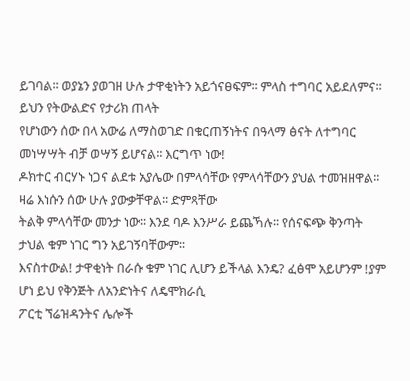ይገባል፡፡ ወያኔን ያወገዘ ሁሉ ታዋቂነትን አይጎናፀፍም፡፡ ምላስ ተግባር አይደለምና፡፡ ይህን የትውልድና የታሪክ ጠላት
የሆነውን ሰው በላ አውሬ ለማስወገድ በቁርጠኝነትና በዓላማ ፅናት ለተግባር መነሣሣት ብቻ ወሣኝ ይሆናል፡፡ እርግጥ ነው!
ዶክተር ብርሃኑ ነጋና ልደቱ አያሌው በምላሳቸው የምላሳቸውን ያህል ተመዝዘዋል፡፡ ዛሬ እነሱን ሰው ሁሉ ያውቃቸዋል፡፡ ድምጻቸው
ትልቅ ምላሳቸው መንታ ነው፡፡ እንደ ባዶ እንሥራ ይጨኻሉ፡፡ የሰናፍጭ ቅንጣት ታህል ቁም ነገር ግን አይገኝባቸውም፡፡
እናስተውል! ታዋቂነት በራሱ ቁም ነገር ሊሆን ይችላል እንዴ? ፈፅሞ አይሆንም !ያም ሆነ ይህ የቅንጅት ለአንድነትና ለዴሞክራሲ
ፖርቲ ኘሬዝዳንትና ሌሎች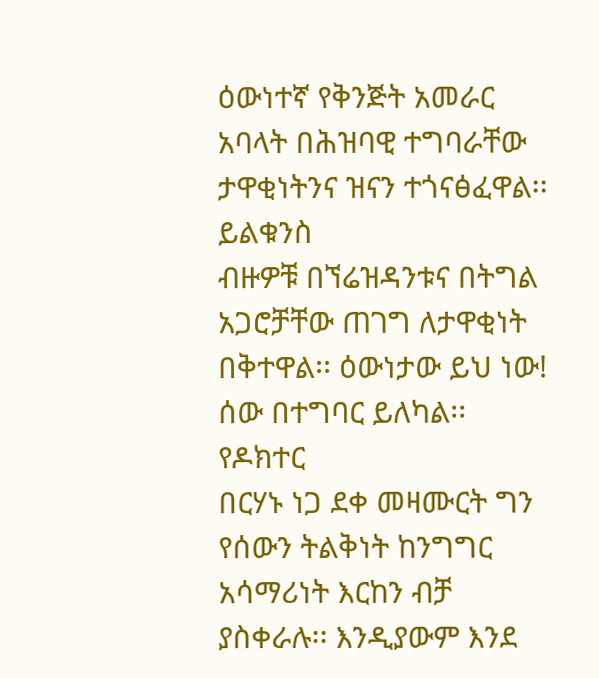ዕውነተኛ የቅንጅት አመራር አባላት በሕዝባዊ ተግባራቸው ታዋቂነትንና ዝናን ተጎናፅፈዋል፡፡ ይልቁንስ
ብዙዎቹ በኘሬዝዳንቱና በትግል አጋሮቻቸው ጠገግ ለታዋቂነት በቅተዋል፡፡ ዕውነታው ይህ ነው! ሰው በተግባር ይለካል፡፡ የዶክተር
በርሃኑ ነጋ ደቀ መዛሙርት ግን የሰውን ትልቅነት ከንግግር አሳማሪነት እርከን ብቻ ያስቀራሉ፡፡ እንዲያውም እንደ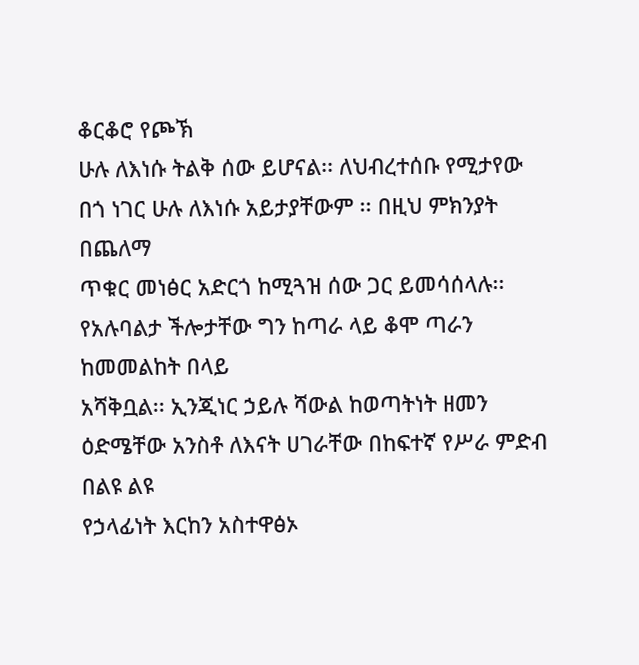ቆርቆሮ የጮኽ
ሁሉ ለእነሱ ትልቅ ሰው ይሆናል፡፡ ለህብረተሰቡ የሚታየው በጎ ነገር ሁሉ ለእነሱ አይታያቸውም ፡፡ በዚህ ምክንያት በጨለማ
ጥቁር መነፅር አድርጎ ከሚጓዝ ሰው ጋር ይመሳሰላሉ፡፡ የአሉባልታ ችሎታቸው ግን ከጣራ ላይ ቆሞ ጣራን ከመመልከት በላይ
አሻቅቧል፡፡ ኢንጂነር ኃይሉ ሻውል ከወጣትነት ዘመን ዕድሜቸው አንስቶ ለእናት ሀገራቸው በከፍተኛ የሥራ ምድብ በልዩ ልዩ
የኃላፊነት እርከን አስተዋፅኦ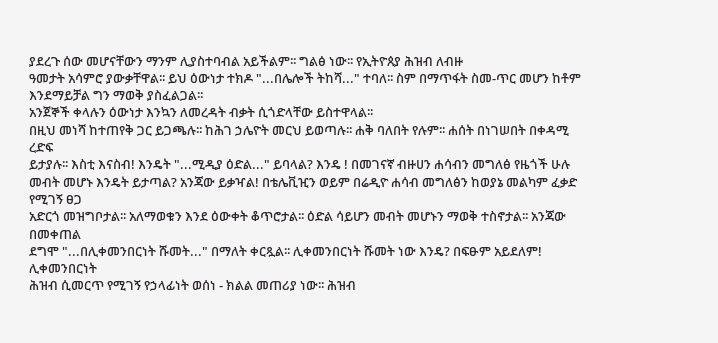ያደረጉ ሰው መሆናቸውን ማንም ሊያስተባብል አይችልም፡፡ ግልፅ ነው፡፡ የኢትዮጰያ ሕዝብ ለብዙ
ዓመታት አሳምሮ ያውቃቸዋል፡፡ ይህ ዕውነታ ተክዶ "...በሌሎች ትከሻ..." ተባለ፡፡ ስም በማጥፋት ስመ-ጥር መሆን ከቶም
እንደማይቻል ግን ማወቅ ያስፈልጋል፡፡
አንጀኞች ቀላሉን ዕውነታ እንኳን ለመረዳት ብቃት ሲጎድላቸው ይስተዋላል፡፡
በዚህ መነሻ ከተጠየቅ ጋር ይጋጫሉ፡፡ ከሕገ ኃሌዮት መርህ ይወጣሉ፡፡ ሐቅ ባለበት የሉም፡፡ ሐሰት በነገሠበት በቀዳሚ ረድፍ
ይታያሉ፡፡ እስቲ እናስብ! እንዴት "...ሚዲያ ዕድል..." ይባላል? እንዴ ! በመገናኛ ብዙሀን ሐሳብን መግለፅ የዜጎች ሁሉ
መብት መሆኑ እንዴት ይታጣል? አንጃው ይቃዣል! በቴሌቪዢን ወይም በሬዲዮ ሐሳብ መግለፅን ከወያኔ መልካም ፈቃድ የሚገኝ ፀጋ
አድርጎ መዝግቦታል፡፡ አለማወቁን እንደ ዕውቀት ቆጥሮታል፡፡ ዕድል ሳይሆን መብት መሆኑን ማወቅ ተስኖታል፡፡ አንጃው በመቀጠል
ደግሞ "...በሊቀመንበርነት ሹመት..." በማለት ቀርጿል፡፡ ሊቀመንበርነት ሹመት ነው እንዴ? በፍፁም አይደለም! ሊቀመንበርነት
ሕዝብ ሲመርጥ የሚገኝ የኃላፊነት ወሰነ - ክልል መጠሪያ ነው፡፡ ሕዝብ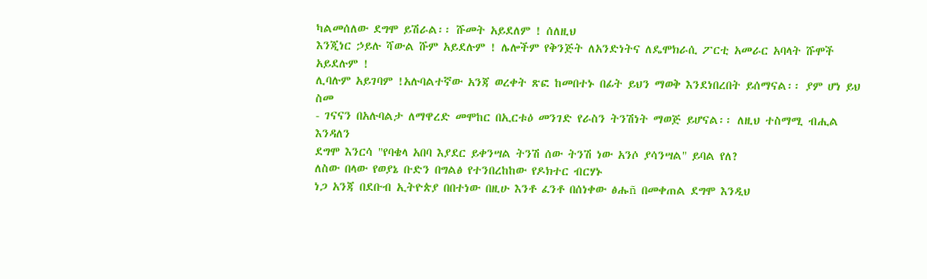ካልመሰለው ደግሞ ይሽራል፡፡ ሹመት አይደለም ! ሰለዚህ
እንጂነር ኃይሉ ሻውል ሹም አይደሉም ! ሌሎችም የቅንጅት ለአንድነትና ለዴሞክራሲ ፖርቲ አመራር አባላት ሹሞች አይደሉም !
ሊባሉም አይገባም !አሉባልተኛው አንጃ ወረቀት ጽፎ ከመበተኑ በፊት ይህን ማወቅ እንደነበረበት ይሰማናል፡፡ ያም ሆነ ይህ ስመ
- ገናናን በአሉባልታ ለማዋረድ መሞከር በኢርቱዕ መንገድ የራስን ትንሽነት ማወጅ ይሆናል፡፡ ለዚህ ተስማሚ ብሒል እንዳለን
ደግሞ እንርሳ "የባቄላ አበባ እያደር ይቀንሣል ትንሽ ሰው ትንሽ ነው አንሶ ያሳንሣል" ይባል የለ?
ለስው በላው የወያኔ ቡድን በግልፅ የተንበረከከው የዶክተር ብርሃኑ
ነጋ አንጃ በደቡብ ኢትዮጵያ በበተነው በዚሁ እንቶ ፈንቶ በሰነቀው ፅሑñ በመቀጠል ደግሞ እንዲህ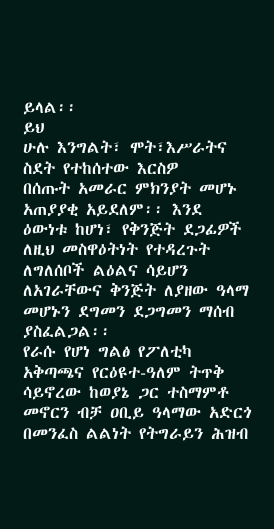ይላል፡፡
ይህ
ሁሉ እንግልት፣ ሞት፣እሥራትና ስደት የተከሰተው እርስዎ
በሰጡት አመራር ምክንያት መሆኑ አጠያያቂ አይደለም፡፡ እንደ
ዕውነቱ ከሆነ፣ የቅንጅት ደጋፊዎች ለዚህ መስዋዕትነት የተዳረጉት
ለግለሰቦች ልዕልና ሳይሆን ለአገራቸውና ቅንጅት ለያዘው ዓላማ
መሆኑን ደግመን ደጋግመን ማሰብ ያስፈልጋል፡፡
የራሱ የሆነ ግልፅ የፖለቲካ አቅጣጫና የርዕዩተ-ዓለም ትጥቅ
ሳይኖረው ከወያኔ ጋር ተስማምቶ መኖርን ብቻ ዐቢይ ዓላማው አድርጎ በመንፈስ ልልነት የትግራይን ሕዝብ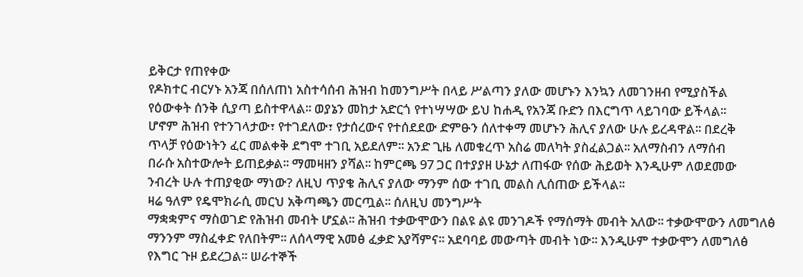ይቅርታ የጠየቀው
የዶክተር ብርሃኑ አንጃ በሰለጠነ አስተሳሰብ ሕዝብ ከመንግሥት በላይ ሥልጣን ያለው መሆኑን እንኳን ለመገንዘብ የሚያስችል
የዕውቀት ሰንቅ ሲያጣ ይስተዋላል፡፡ ወያኔን መከታ አድርጎ የተነሣሣው ይህ ከሐዲ የአንጃ ቡድን በእርግጥ ላይገባው ይችላል፡፡
ሆኖም ሕዝብ የተንገላታው፣ የተገደለው፣ የታሰረውና የተሰደደው ድምፁን ሰለተቀማ መሆኑን ሕሊና ያለው ሁሉ ይረዳዋል፡፡ በደረቅ
ጥላቻ የዕውነትን ፈር መልቀቅ ደግሞ ተገቢ አይደለም፡፡ አንድ ጊዜ ለመቁረጥ አስሬ መለካት ያስፈልጋል፡፡ አለማስብን ለማሰብ
በራሱ አስተውሎት ይጠይቃል፡፡ ማመዛዘን ያሻል፡፡ ከምርጫ 97 ጋር በተያያዘ ሁኔታ ለጠፋው የሰው ሕይወት እንዲሁም ለወደመው
ንብረት ሁሉ ተጠያቂው ማነው? ለዚህ ጥያቄ ሕሊና ያለው ማንም ሰው ተገቢ መልስ ሊሰጠው ይችላል፡፡
ዛሬ ዓለም የዴሞክራሲ መርህ አቅጣጫን መርጧል፡፡ ሰለዚህ መንግሥት
ማቋቋምና ማስወገድ የሕዝብ መብት ሆኗል፡፡ ሕዝብ ተቃውሞውን በልዩ ልዩ መንገዶች የማሰማት መብት አለው፡፡ ተቃውሞውን ለመግለፅ
ማንንም ማስፈቀድ የለበትም፡፡ ለሰላማዊ አመፅ ፈቃድ አያሻምና፡፡ አደባባይ መውጣት መብት ነው፡፡ እንዲሁም ተቃውሞን ለመግለፅ
የእግር ጉዞ ይደረጋል፡፡ ሠራተኞች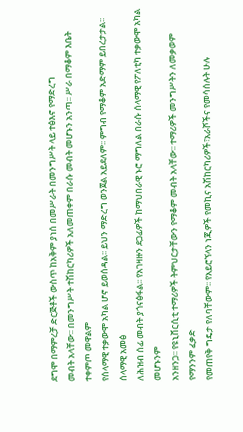ደግሞ በማምረቻ ድርጅቶች ውስጥ ከአቅም ያነሰ በመሥራት በመንግሥት ላይ ተፅእኖ የማድረግ
መብት አላቸው፡፡ በመንግሥት ተሽከርካሪዎች አለመጠቀም በራሱ መብት መሆኑን አንጣ፡፡ ሥራ በማቆም እቤት ተቀምጦ መዋልም
የሰላማዊ ተቃውሞ አካል ሆኖ ይወሰዳል፡፡ ይህን ማድረግ ወንጀል አይደለም፡፡ ምግብ የማቆም አድማም ይበረታታል፡፡ ሰላማዊ አመፅ
ለሕዝብ ሰፊ መብት ያጎናፅፋል፡፡ የአገዛዙን ደጋፊዎች ከማህበራዊ ኑሮ ማግለል በራሱ ሰላማዊ የፖለቲካ ተቃውሞ አካል መሆኑንም
አንዘንጋ፡፡ የዩኒቨርሲቲ ተማሪዎች ትምህርታቸውን የማቆም መብት አላቸው፡፡ ተማሪዎች መንግሥትን ለመቃወም የማንንም ፈቃድ
የመጠየቅ ግዴታ የለባቸውም፡፡ የአይሮኘላን ነጂዎች የመኪና አሽከርካሪዎች፣አራሾችና የመሳሰሉት ሁሉ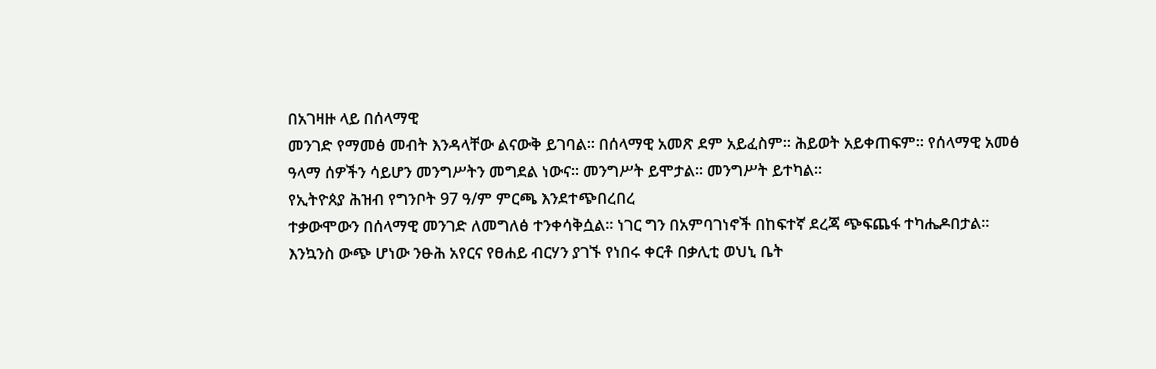በአገዛዙ ላይ በሰላማዊ
መንገድ የማመፅ መብት እንዳላቸው ልናውቅ ይገባል፡፡ በሰላማዊ አመጽ ደም አይፈስም፡፡ ሕይወት አይቀጠፍም፡፡ የሰላማዊ አመፅ
ዓላማ ሰዎችን ሳይሆን መንግሥትን መግደል ነውና፡፡ መንግሥት ይሞታል፡፡ መንግሥት ይተካል፡፡
የኢትዮጰያ ሕዝብ የግንቦት 97 ዓ/ም ምርጫ እንደተጭበረበረ
ተቃውሞውን በሰላማዊ መንገድ ለመግለፅ ተንቀሳቅሷል፡፡ ነገር ግን በአምባገነኖች በከፍተኛ ደረጃ ጭፍጨፋ ተካሔዶበታል፡፡
እንኳንስ ውጭ ሆነው ንፁሕ አየርና የፀሐይ ብርሃን ያገኙ የነበሩ ቀርቶ በቃሊቲ ወህኒ ቤት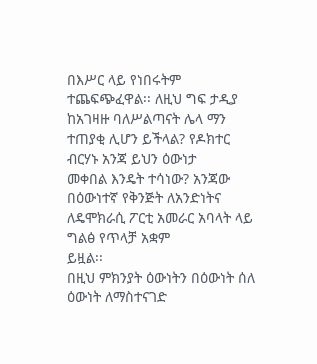በእሥር ላይ የነበሩትም
ተጨፍጭፈዋል፡፡ ለዚህ ግፍ ታዲያ ከአገዛዙ ባለሥልጣናት ሌላ ማን ተጠያቂ ሊሆን ይችላል? የዶክተር ብርሃኑ አንጃ ይህን ዕውነታ
መቀበል እንዴት ተሳነው? አንጃው በዕውነተኛ የቅንጅት ለአንድነትና ለዴሞክራሲ ፖርቲ አመራር አባላት ላይ ግልፅ የጥላቻ አቋም
ይዟል፡፡
በዚህ ምክንያት ዕውነትን በዕውነት ሰለ ዕውነት ለማስተናገድ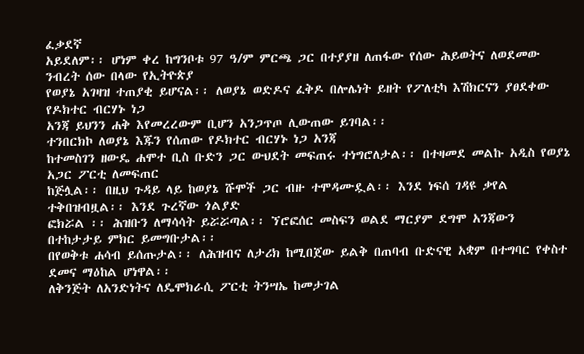ፈቃደኛ
አይደለም፡፡ ሆነም ቀረ ከግንቦቱ 97 ዓ/ም ምርጫ ጋር በተያያዘ ለጠፋው የሰው ሕይወትና ለወደመው ንብረት ሰው በላው የኢትዮጵያ
የወያኔ አገዛዝ ተጠያቂ ይሆናል፡፡ ለወያኔ ወድዶና ፈቅዶ በሎሌነት ይዘት የፖለቲካ እሽክርናን ያፀደቀው የዶክተር ብርሃኑ ነጋ
አንጃ ይህንን ሐቅ እየመረረውም ቢሆን አንጋጥጦ ሊውጠው ይገባል፡፡
ተንበርክኮ ለወያኔ እጁን የሰጠው የዶክተር ብርሃኑ ነጋ አንጃ
ከተመስገን ዘውዴ ሐሞተ ቢስ ቡድን ጋር ውህደት መፍጠሩ ተነግሮለታል፡፡ በተዛመደ መልኩ አዲስ የወያኔ አጋር ፖርቲ ለመፍጠር
ከጅሏል፡፡ በዚህ ጉዳይ ላይ ከወያኔ ሹሞች ጋር ብዙ ተሞዳሙዷል፡፡ እንደ ነፍሰ ገዳዩ ቃየል ተቅበዝብዟል፡፡ እንደ ጉረኛው ጎልያድ
ፎክሯል ፡፡ ሕዝቡን ለማሳሳት ይሯሯጣል፡፡ ኘሮፎሰር መስፍን ወልደ ማርያም ደግሞ አንጃውን በተከታታይ ምክር ይመግቡታል፡፡
በየወቅቱ ሐሳብ ይሰጡታል፡፡ ለሕዝብና ለታሪክ ከሚበጀው ይልቅ በጠባብ ቡድናዊ አቋም በተግባር የቀስተ ደመና ማዕከል ሆነዋል፡፡
ለቅንጅት ለአንድነትና ለዴሞክራሲ ፖርቲ ትንሣኤ ከመታገል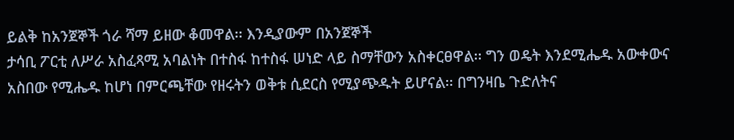ይልቅ ከአንጀኞች ጎራ ሻማ ይዘው ቆመዋል፡፡ እንዲያውም በአንጀኞች
ታሳቢ ፖርቲ ለሥራ አስፈጻሚ አባልነት በተስፋ ከተስፋ ሠነድ ላይ ስማቸውን አስቀርፀዋል፡፡ ግን ወዴት እንደሚሔዱ አውቀውና
አስበው የሚሔዱ ከሆነ በምርጫቸው የዘሩትን ወቅቱ ሲደርስ የሚያጭዱት ይሆናል፡፡ በግንዛቤ ጉድለትና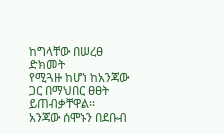ከግላቸው በሠረፀ ድክመት
የሚጓዙ ከሆነ ከአንጃው ጋር በማህበር ፀፀት ይጠብቃቸዋል፡፡
አንጃው ሰሞኑን በደቡብ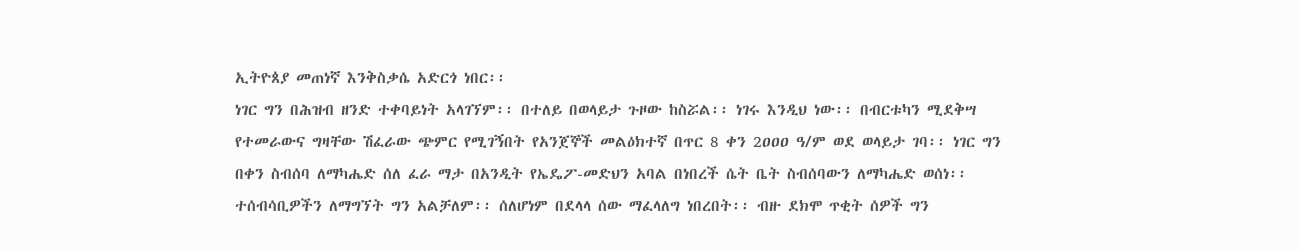ኢትዮጰያ መጠነኛ እንቅስቃሴ አድርጎ ነበር፡፡
ነገር ግን በሕዝብ ዘንድ ተቀባይነት አላገኘም፡፡ በተለይ በወላይታ ጉዞው ከስሯል፡፡ ነገሩ እንዲህ ነው፡፡ በብርቱካን ሚደቅሣ
የተመራውና ግዛቸው ሽፈራው ጭምር የሚገኝበት የአንጀኞች መልዕክተኛ በጥር 8 ቀን 2ዐዐዐ ዓ/ም ወደ ወላይታ ገባ፡፡ ነገር ግን
በቀን ስብሰባ ለማካሔድ ሰለ ፈራ ማታ በአንዲት የኤዴፖ-መድህን አባል በነበረች ሴት ቤት ስብሰባውን ለማካሔድ ወሰነ፡፡
ተሰብሳቢዎችን ለማግኘት ግን አልቻለም፡፡ ሰለሆነም በደላላ ሰው ማፈላለግ ነበረበት፡፡ ብዙ ደክሞ ጥቂት ሰዎች ግን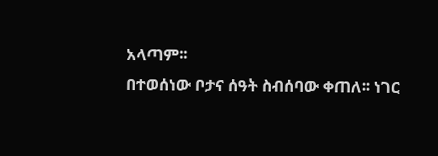አላጣም፡፡
በተወሰነው ቦታና ሰዓት ስብሰባው ቀጠለ፡፡ ነገር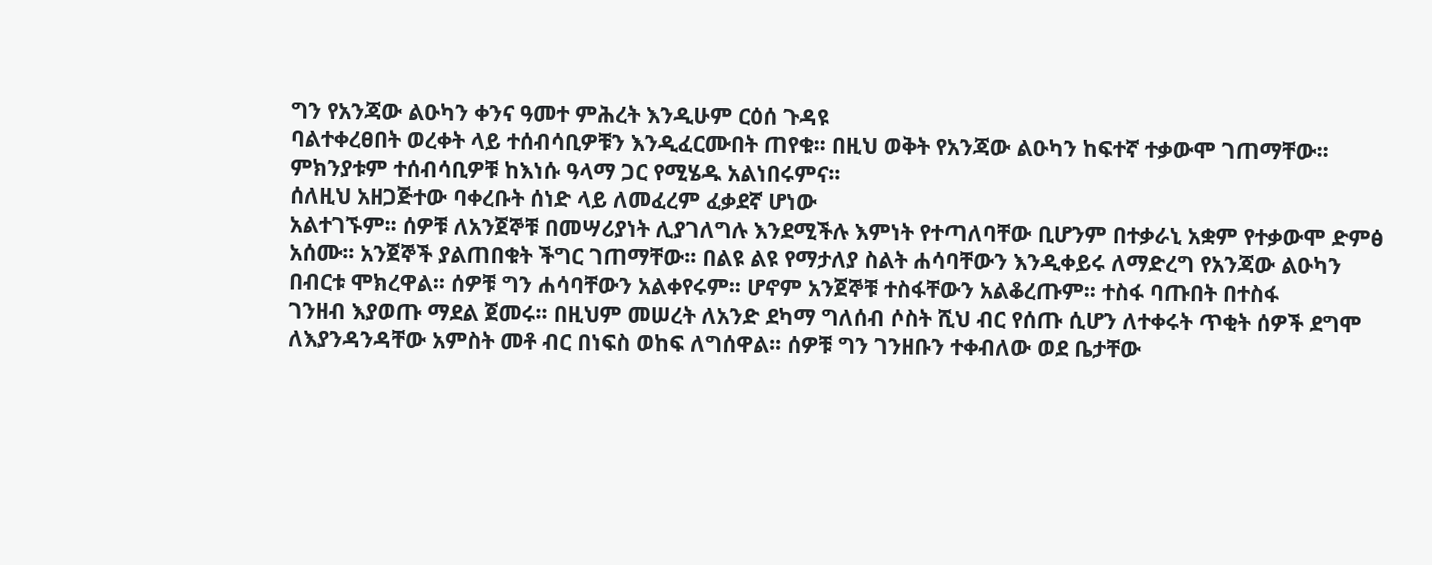ግን የአንጃው ልዑካን ቀንና ዓመተ ምሕረት እንዲሁም ርዕሰ ጉዳዩ
ባልተቀረፀበት ወረቀት ላይ ተሰብሳቢዎቹን እንዲፈርሙበት ጠየቁ፡፡ በዚህ ወቅት የአንጃው ልዑካን ከፍተኛ ተቃውሞ ገጠማቸው፡፡
ምክንያቱም ተሰብሳቢዎቹ ከእነሱ ዓላማ ጋር የሚሄዱ አልነበሩምና፡፡
ሰለዚህ አዘጋጅተው ባቀረቡት ሰነድ ላይ ለመፈረም ፈቃደኛ ሆነው
አልተገኙም፡፡ ሰዎቹ ለአንጀኞቹ በመሣሪያነት ሊያገለግሉ እንደሚችሉ እምነት የተጣለባቸው ቢሆንም በተቃራኒ አቋም የተቃውሞ ድምፅ
አሰሙ፡፡ አንጀኞች ያልጠበቁት ችግር ገጠማቸው፡፡ በልዩ ልዩ የማታለያ ስልት ሐሳባቸውን እንዲቀይሩ ለማድረግ የአንጃው ልዑካን
በብርቱ ሞክረዋል፡፡ ሰዎቹ ግን ሐሳባቸውን አልቀየሩም፡፡ ሆኖም አንጀኞቹ ተስፋቸውን አልቆረጡም፡፡ ተስፋ ባጡበት በተስፋ
ገንዘብ እያወጡ ማደል ጀመሩ፡፡ በዚህም መሠረት ለአንድ ደካማ ግለሰብ ሶስት ሺህ ብር የሰጡ ሲሆን ለተቀሩት ጥቂት ሰዎች ደግሞ
ለእያንዳንዳቸው አምስት መቶ ብር በነፍስ ወከፍ ለግሰዋል፡፡ ሰዎቹ ግን ገንዘቡን ተቀብለው ወደ ቤታቸው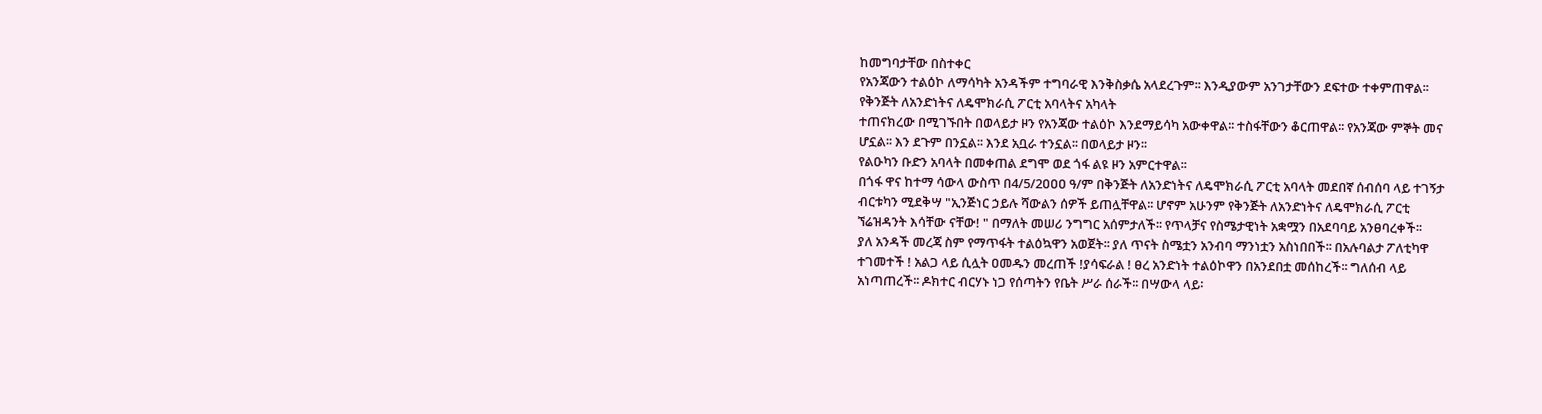ከመግባታቸው በስተቀር
የአንጃውን ተልዕኮ ለማሳካት አንዳችም ተግባራዊ እንቅስቃሴ አላደረጉም፡፡ እንዲያውም አንገታቸውን ደፍተው ተቀምጠዋል፡፡
የቅንጅት ለአንድነትና ለዴሞክራሲ ፖርቲ አባላትና አካላት
ተጠናክረው በሚገኙበት በወላይታ ዞን የአንጃው ተልዕኮ እንደማይሳካ አውቀዋል፡፡ ተስፋቸውን ቆርጠዋል፡፡ የአንጃው ምኞት መና
ሆኗል፡፡ እን ደጉም በንኗል፡፡ እንደ አቧራ ተንኗል፡፡ በወላይታ ዞን፡፡
የልዑካን ቡድን አባላት በመቀጠል ደግሞ ወደ ጎፋ ልዩ ዞን አምርተዋል፡፡
በጎፋ ዋና ከተማ ሳውላ ውስጥ በ4/5/2ዐዐዐ ዓ/ም በቅንጅት ለአንድነትና ለዴሞክራሲ ፖርቲ አባላት መደበኛ ሰብሰባ ላይ ተገኝታ
ብርቱካን ሚደቅሣ "ኢንጅነር ኃይሉ ሻውልን ሰዎች ይጠሏቸዋል፡፡ ሆኖም አሁንም የቅንጅት ለአንድነትና ለዴሞክራሲ ፖርቲ
ኘሬዝዳንት እሳቸው ናቸው! " በማለት መሠሪ ንግግር አሰምታለች፡፡ የጥላቻና የስሜታዊነት አቋሟን በአደባባይ አንፀባረቀች፡፡
ያለ አንዳች መረጃ ስም የማጥፋት ተልዕኳዋን አወጀት፡፡ ያለ ጥናት ስሜቷን አንብባ ማንነቷን አስነበበች፡፡ በአሉባልታ ፖለቲካዋ
ተገመተች ! አልጋ ላይ ሲሏት ዐመዱን መረጠች !ያሳፍራል ! ፀረ አንድነት ተልዕኮዋን በአንደበቷ መሰከረች፡፡ ግለሰብ ላይ
አነጣጠረች፡፡ ዶክተር ብርሃኑ ነጋ የሰጣትን የቤት ሥራ ሰራች፡፡ በሣውላ ላይ፡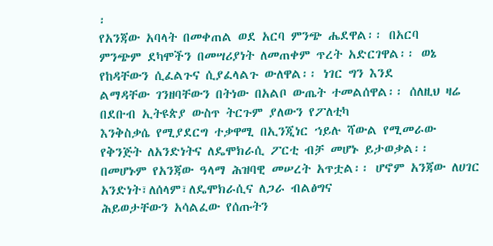፡
የአንጃው አባላት በመቀጠል ወደ አርባ ምንጭ ሔደዋል፡፡ በአርባ
ምንጭም ደካሞችን በመሣሪያነት ለመጠቀም ጥረት አድርገዋል፡፡ ወኔ የከዳቸውን ሲፈልጉና ሲያፈላልጉ ውለዋል፡፡ ነገር ግን እንደ
ልማዳቸው ገንዘባቸውን በትነው በአልቦ ውጤት ተመልሰዋል፡፡ ሰለዚህ ዛሬ በደቡብ ኢትዩጵያ ውስጥ ትርጉም ያለውን የፖለቲካ
እንቅስቃሴ የሚያደርግ ተቃዋሚ በኢንጂነር ኀይሉ ሻውል የሚመራው የቅንጅት ለአንድነትና ለዴሞክራሲ ፖርቲ ብቻ መሆኑ ይታወቃል፡፡
በመሆኑም የአንጃው ዓላማ ሕዝባዊ መሠረት አጥቷል፡፡ ሆኖም አንጃው ለሀገር አንድነት፣ለሰላም፣ለዴሞክራሲና ለጋራ ብልፅግና
ሕይወታቸውን አሳልፈው የሰጡትን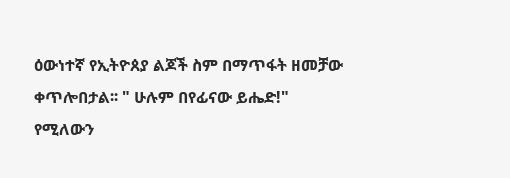ዕውነተኛ የኢትዮጰያ ልጆች ስም በማጥፋት ዘመቻው ቀጥሎበታል፡፡ " ሁሉም በየፊናው ይሔድ!"
የሚለውን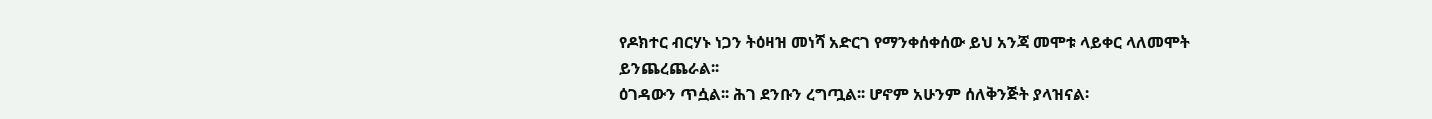የዶክተር ብርሃኑ ነጋን ትዕዛዝ መነሻ አድርገ የማንቀሰቀሰው ይህ አንጃ መሞቱ ላይቀር ላለመሞት ይንጨረጨራል፡፡
ዕገዳውን ጥሷል፡፡ ሕገ ደንቡን ረግጧል፡፡ ሆኖም አሁንም ሰለቅንጅት ያላዝናል፡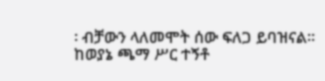፡ ብቻውን ላለመሞት ሰው ፍለጋ ይባዝናል፡፡
ከወያኔ ጫማ ሥር ተኝቶ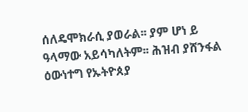ሰለዴሞክራሲ ያወራል፡፡ ያም ሆነ ይ ዓላማው አይሳካለትም፡፡ ሕዝብ ያሸንፋል ዕውነተግ የኡትዮጰያ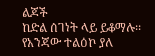ልጆች
ከድል ሰገነት ላይ ይቆማሉ፡፡ የአንጃው ተልዕኮ ያለ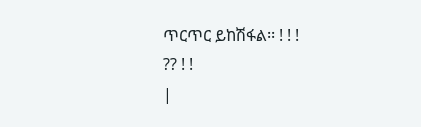ጥርጥር ይከሽፋል፡፡ ! ! !
?? ! !
|